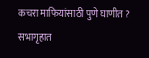कचरा माफियांसाठी पुणे घाणीत ? सभागृहात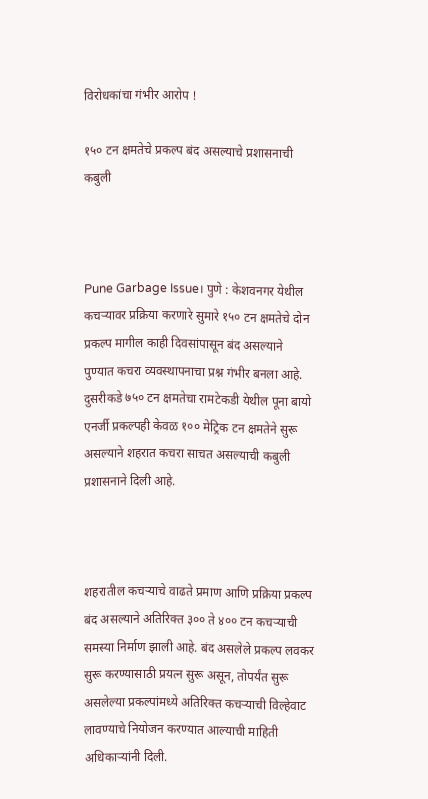विरोधकांचा गंभीर आरोप !

१५० टन क्षमतेचे प्रकल्प बंद असल्याचे प्रशासनाची कबुली



Pune Garbage Issue। पुणे : केशवनगर येथील कचऱ्यावर प्रक्रिया करणारे सुमारे १५० टन क्षमतेचे दोन प्रकल्प मागील काही दिवसांपासून बंद असल्याने पुण्यात कचरा व्यवस्थापनाचा प्रश्न गंभीर बनला आहे. दुसरीकडे ७५० टन क्षमतेचा रामटेकडी येथील पूना बायो एनर्जी प्रकल्पही केवळ १०० मेट्रिक टन क्षमतेने सुरू असल्याने शहरात कचरा साचत असल्याची कबुली प्रशासनाने दिली आहे.



शहरातील कचऱ्याचे वाढते प्रमाण आणि प्रक्रिया प्रकल्प बंद असल्याने अतिरिक्त ३०० ते ४०० टन कचऱ्याची समस्या निर्माण झाली आहे. बंद असलेले प्रकल्प लवकर सुरू करण्यासाठी प्रयत्न सुरू असून, तोपर्यंत सुरू असलेल्या प्रकल्पांमध्ये अतिरिक्त कचऱ्याची विल्हेवाट लावण्याचे नियोजन करण्यात आल्याची माहिती अधिकाऱ्यांनी दिली.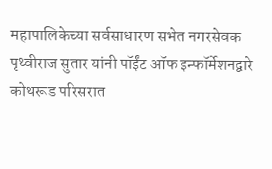महापालिकेच्या सर्वसाधारण सभेत नगरसेवक पृथ्वीराज सुतार यांनी पॉईंट ऑफ इन्फॉर्मेशनद्वारे कोथरूड परिसरात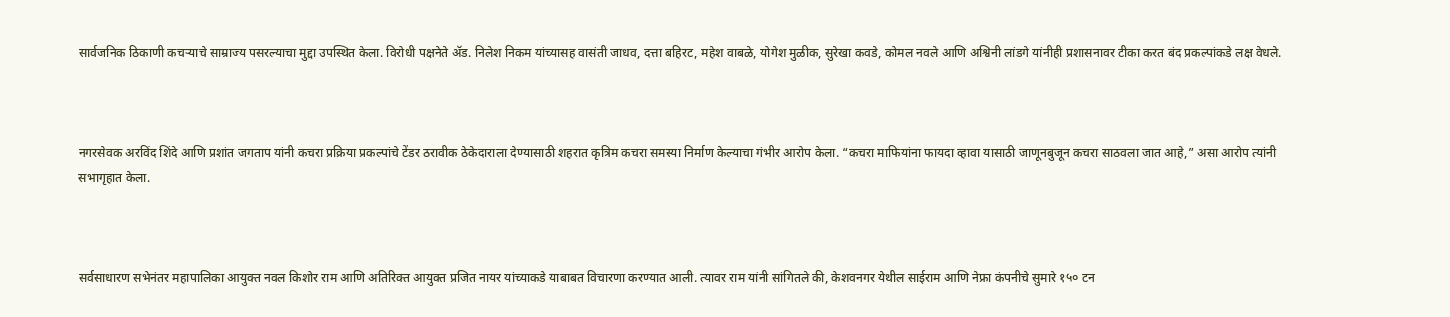सार्वजनिक ठिकाणी कचऱ्याचे साम्राज्य पसरल्याचा मुद्दा उपस्थित केला. विरोधी पक्षनेते ॲड. निलेश निकम यांच्यासह वासंती जाधव, दत्ता बहिरट, महेश वाबळे, योगेश मुळीक, सुरेखा कवडे, कोमल नवले आणि अश्विनी लांडगे यांनीही प्रशासनावर टीका करत बंद प्रकल्पांकडे लक्ष वेधले.



नगरसेवक अरविंद शिंदे आणि प्रशांत जगताप यांनी कचरा प्रक्रिया प्रकल्पांचे टेंडर ठरावीक ठेकेदाराला देण्यासाठी शहरात कृत्रिम कचरा समस्या निर्माण केल्याचा गंभीर आरोप केला. “कचरा माफियांना फायदा व्हावा यासाठी जाणूनबुजून कचरा साठवला जात आहे,” असा आरोप त्यांनी सभागृहात केला.



सर्वसाधारण सभेनंतर महापालिका आयुक्त नवल किशोर राम आणि अतिरिक्त आयुक्त प्रजित नायर यांच्याकडे याबाबत विचारणा करण्यात आली. त्यावर राम यांनी सांगितले की, केशवनगर येथील साईराम आणि नेफ्रा कंपनीचे सुमारे १५० टन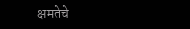क्षमतेचे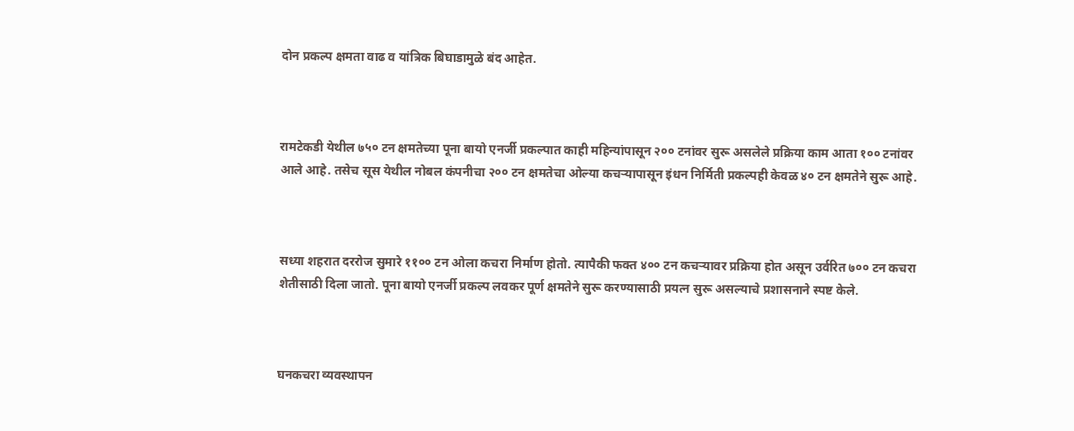दोन प्रकल्प क्षमता वाढ व यांत्रिक बिघाडामुळे बंद आहेत.



रामटेकडी येथील ७५० टन क्षमतेच्या पूना बायो एनर्जी प्रकल्पात काही महिन्यांपासून २०० टनांवर सुरू असलेले प्रक्रिया काम आता १०० टनांवर आले आहे. तसेच सूस येथील नोबल कंपनीचा २०० टन क्षमतेचा ओल्या कचऱ्यापासून इंधन निर्मिती प्रकल्पही केवळ ४० टन क्षमतेने सुरू आहे.



सध्या शहरात दररोज सुमारे ११०० टन ओला कचरा निर्माण होतो. त्यापैकी फक्त ४०० टन कचऱ्यावर प्रक्रिया होत असून उर्वरित ७०० टन कचरा शेतीसाठी दिला जातो. पूना बायो एनर्जी प्रकल्प लवकर पूर्ण क्षमतेने सुरू करण्यासाठी प्रयत्न सुरू असल्याचे प्रशासनाने स्पष्ट केले.



घनकचरा व्यवस्थापन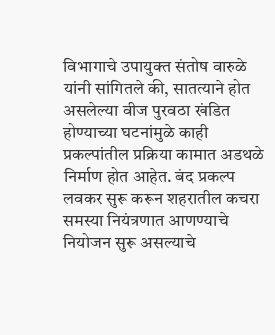विभागाचे उपायुक्त संतोष वारुळे यांनी सांगितले की, सातत्याने होत असलेल्या वीज पुरवठा खंडित होण्याच्या घटनांमुळे काही प्रकल्पांतील प्रक्रिया कामात अडथळे निर्माण होत आहेत. बंद प्रकल्प लवकर सुरू करून शहरातील कचरा समस्या नियंत्रणात आणण्याचे नियोजन सुरू असल्याचे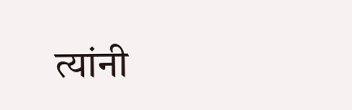त्यांनी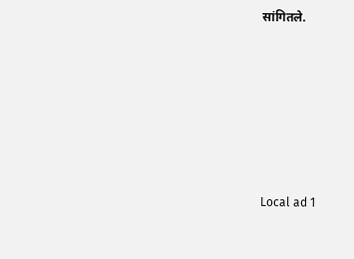सांगितले.









Local ad 1